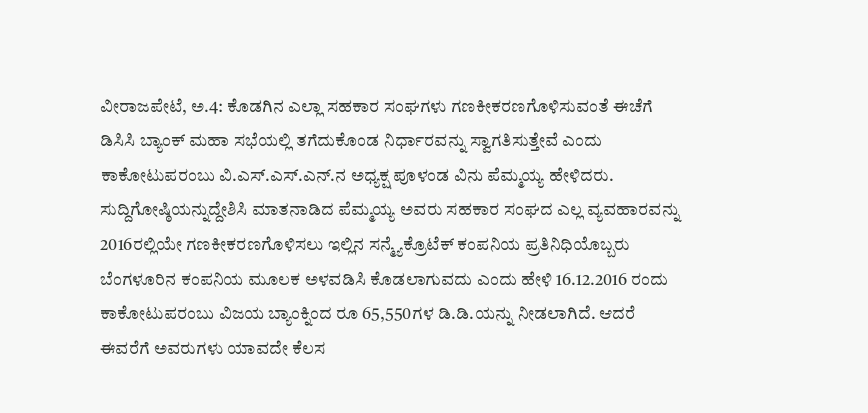ವೀರಾಜಪೇಟೆ, ಅ.4: ಕೊಡಗಿನ ಎಲ್ಲಾ ಸಹಕಾರ ಸಂಘಗಳು ಗಣಕೀಕರಣಗೊಳಿಸುವಂತೆ ಈಚೆಗೆ ಡಿಸಿಸಿ ಬ್ಯಾಂಕ್ ಮಹಾ ಸಭೆಯಲ್ಲಿ ತಗೆದುಕೊಂಡ ನಿರ್ಧಾರವನ್ನು ಸ್ವಾಗತಿಸುತ್ತೇವೆ ಎಂದು ಕಾಕೋಟುಪರಂಬು ವಿ.ಎಸ್.ಎಸ್.ಎನ್.ನ ಅಧ್ಯಕ್ಷ ಪೂಳಂಡ ವಿನು ಪೆಮ್ಮಯ್ಯ ಹೇಳಿದರು.
ಸುದ್ದಿಗೋಷ್ಠಿಯನ್ನುದ್ದೇಶಿಸಿ ಮಾತನಾಡಿದ ಪೆಮ್ಮಯ್ಯ ಅವರು ಸಹಕಾರ ಸಂಘದ ಎಲ್ಲ ವ್ಯವಹಾರವನ್ನು 2016ರಲ್ಲಿಯೇ ಗಣಕೀಕರಣಗೊಳಿಸಲು ಇಲ್ಲಿನ ಸನ್ಮ್ಯೆಕ್ರೊಟೆಕ್ ಕಂಪನಿಯ ಪ್ರತಿನಿಧಿಯೊಬ್ಬರು ಬೆಂಗಳೂರಿನ ಕಂಪನಿಯ ಮೂಲಕ ಅಳವಡಿಸಿ ಕೊಡಲಾಗುವದು ಎಂದು ಹೇಳಿ 16.12.2016 ರಂದು ಕಾಕೋಟುಪರಂಬು ವಿಜಯ ಬ್ಯಾಂಕ್ನಿಂದ ರೂ 65,550ಗಳ ಡಿ.ಡಿ.ಯನ್ನು ನೀಡಲಾಗಿದೆ. ಆದರೆ ಈವರೆಗೆ ಅವರುಗಳು ಯಾವದೇ ಕೆಲಸ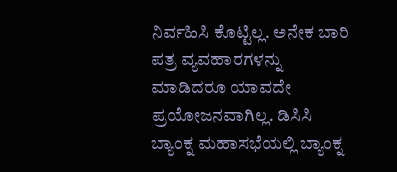ನಿರ್ವಹಿಸಿ ಕೊಟ್ಟಿಲ್ಲ. ಅನೇಕ ಬಾರಿ ಪತ್ರ ವ್ಯವಹಾರಗಳನ್ನು ಮಾಡಿದರೂ ಯಾವದೇ ಪ್ರಯೋಜನವಾಗಿಲ್ಲ. ಡಿಸಿಸಿ ಬ್ಯಾಂಕ್ನ ಮಹಾಸಭೆಯಲ್ಲಿ ಬ್ಯಾಂಕ್ನ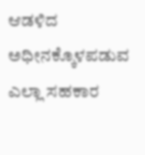ಆಡಳಿದ ಅಧೀನಕ್ಕೊಳಪಡುವ ಎಲ್ಲಾ ಸಹಕಾರ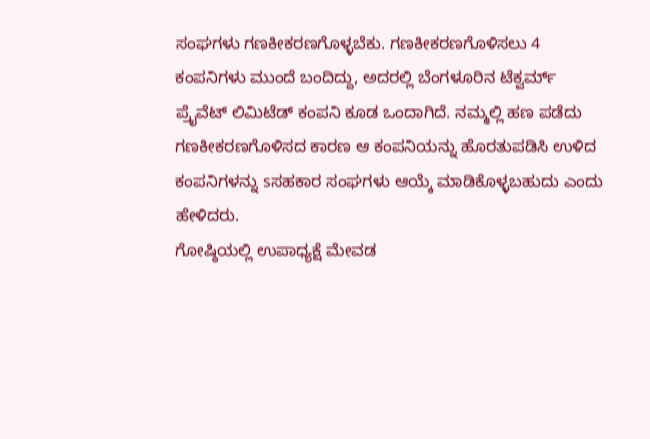ಸಂಘಗಳು ಗಣಕೀಕರಣಗೊಳ್ಳಬೆಕು. ಗಣಕೀಕರಣಗೊಳಿಸಲು 4 ಕಂಪನಿಗಳು ಮುಂದೆ ಬಂದಿದ್ದು, ಅದರಲ್ಲಿ ಬೆಂಗಳೂರಿನ ಟೆಕ್ವರ್ಮ್ ಪ್ರೈವೆಟ್ ಲಿಮಿಟೆಡ್ ಕಂಪನಿ ಕೂಡ ಒಂದಾಗಿದೆ. ನಮ್ಮಲ್ಲಿ ಹಣ ಪಡೆದು ಗಣಕೀಕರಣಗೊಳಿಸದ ಕಾರಣ ಆ ಕಂಪನಿಯನ್ನು ಹೊರತುಪಡಿಸಿ ಉಳಿದ ಕಂಪನಿಗಳನ್ನು sಸಹಕಾರ ಸಂಘಗಳು ಆಯ್ಕೆ ಮಾಡಿಕೊಳ್ಳಬಹುದು ಎಂದು ಹೇಳಿದರು.
ಗೋಷ್ಠಿಯಲ್ಲಿ ಉಪಾಧ್ಯಕ್ಷೆ ಮೇವಡ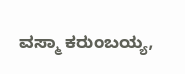ವಸ್ಮಾ ಕರುಂಬಯ್ಯ,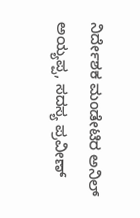ನಿರ್ದೇಶಕ ಮಂಡೇಟಿರ ಅನಿಲ್ ಅಯ್ಯಪ್ಪ, ಸದಸ್ಯ ಪ್ರವೀಣ್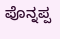ಪೊನ್ನಪ್ಪ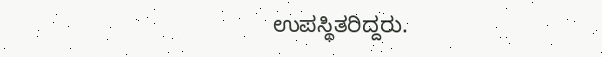ಉಪಸ್ಥಿತರಿದ್ದರು.